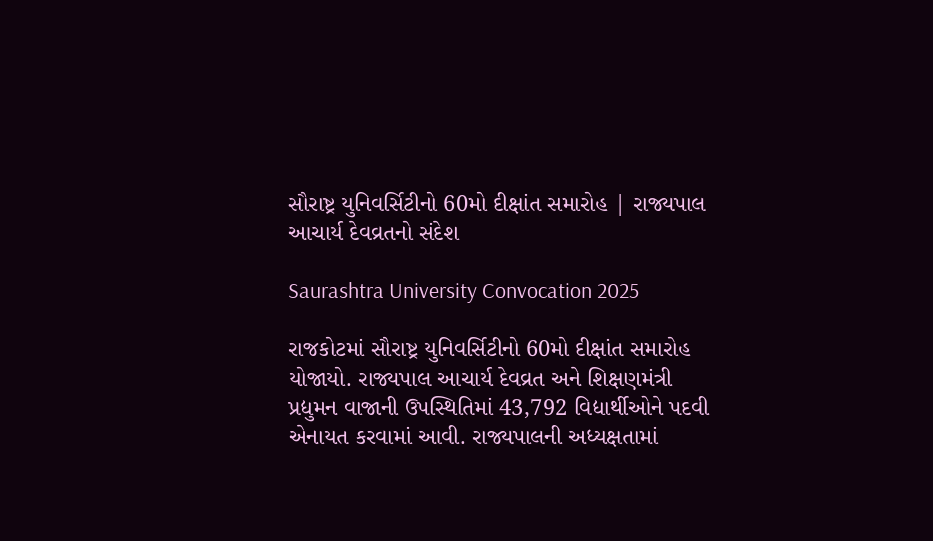સૌરાષ્ટ્ર યુનિવર્સિટીનો 60મો દીક્ષાંત સમારોહ | રાજ્યપાલ આચાર્ય દેવવ્રતનો સંદેશ

Saurashtra University Convocation 2025

રાજકોટમાં સૌરાષ્ટ્ર યુનિવર્સિટીનો 60મો દીક્ષાંત સમારોહ યોજાયો. રાજ્યપાલ આચાર્ય દેવવ્રત અને શિક્ષણમંત્રી પ્રદ્યુમન વાજાની ઉપસ્થિતિમાં 43,792 વિદ્યાર્થીઓને પદવી એનાયત કરવામાં આવી. રાજ્યપાલની અધ્યક્ષતામાં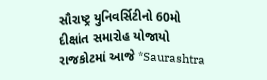સૌરાષ્ટ્ર યુનિવર્સિટીનો 60મો દીક્ષાંત સમારોહ યોજાયો રાજકોટમાં આજે *Saurashtra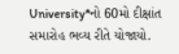University*નો 60મો દીક્ષાંત સમારોહ ભવ્ય રીતે યોજાયો.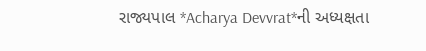રાજ્યપાલ *Acharya Devvrat*ની અધ્યક્ષતા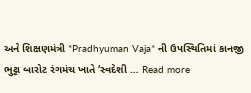અને શિક્ષણમંત્રી *Pradhyuman Vaja* ની ઉપસ્થિતિમાં કાનજી ભુટ્ટા બારોટ રંગમંચ ખાતે ‘સ્વદેશી … Read more